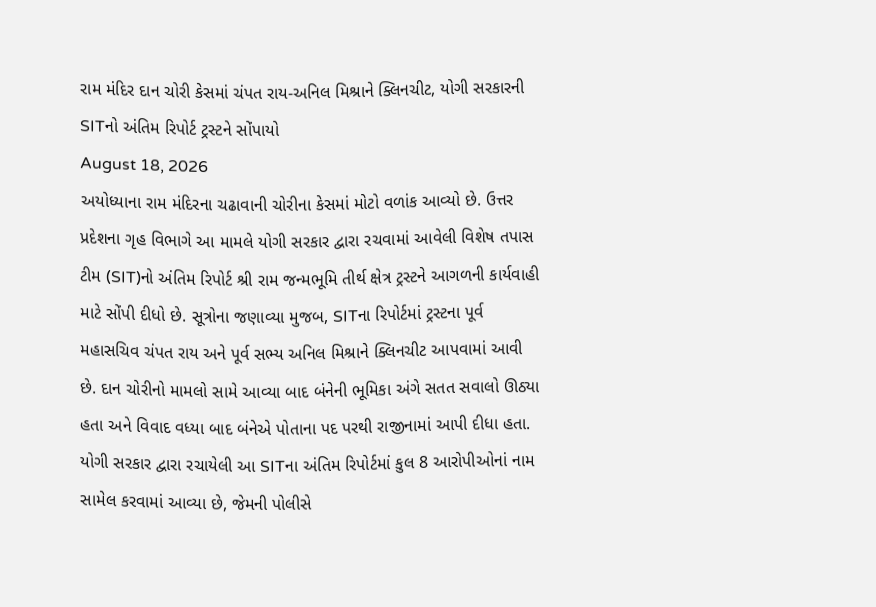રામ મંદિર દાન ચોરી કેસમાં ચંપત રાય-અનિલ મિશ્રાને ક્લિનચીટ, યોગી સરકારની SITનો અંતિમ રિપોર્ટ ટ્રસ્ટને સોંપાયો
August 18, 2026
અયોધ્યાના રામ મંદિરના ચઢાવાની ચોરીના કેસમાં મોટો વળાંક આવ્યો છે. ઉત્તર પ્રદેશના ગૃહ વિભાગે આ મામલે યોગી સરકાર દ્વારા રચવામાં આવેલી વિશેષ તપાસ ટીમ (SIT)નો અંતિમ રિપોર્ટ શ્રી રામ જન્મભૂમિ તીર્થ ક્ષેત્ર ટ્રસ્ટને આગળની કાર્યવાહી માટે સોંપી દીધો છે. સૂત્રોના જણાવ્યા મુજબ, SITના રિપોર્ટમાં ટ્રસ્ટના પૂર્વ મહાસચિવ ચંપત રાય અને પૂર્વ સભ્ય અનિલ મિશ્રાને ક્લિનચીટ આપવામાં આવી છે. દાન ચોરીનો મામલો સામે આવ્યા બાદ બંનેની ભૂમિકા અંગે સતત સવાલો ઊઠ્યા હતા અને વિવાદ વધ્યા બાદ બંનેએ પોતાના પદ પરથી રાજીનામાં આપી દીધા હતા.
યોગી સરકાર દ્વારા રચાયેલી આ SITના અંતિમ રિપોર્ટમાં કુલ 8 આરોપીઓનાં નામ સામેલ કરવામાં આવ્યા છે, જેમની પોલીસે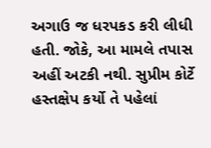અગાઉ જ ધરપકડ કરી લીધી હતી. જોકે, આ મામલે તપાસ અહીં અટકી નથી. સુપ્રીમ કોર્ટે હસ્તક્ષેપ કર્યો તે પહેલાં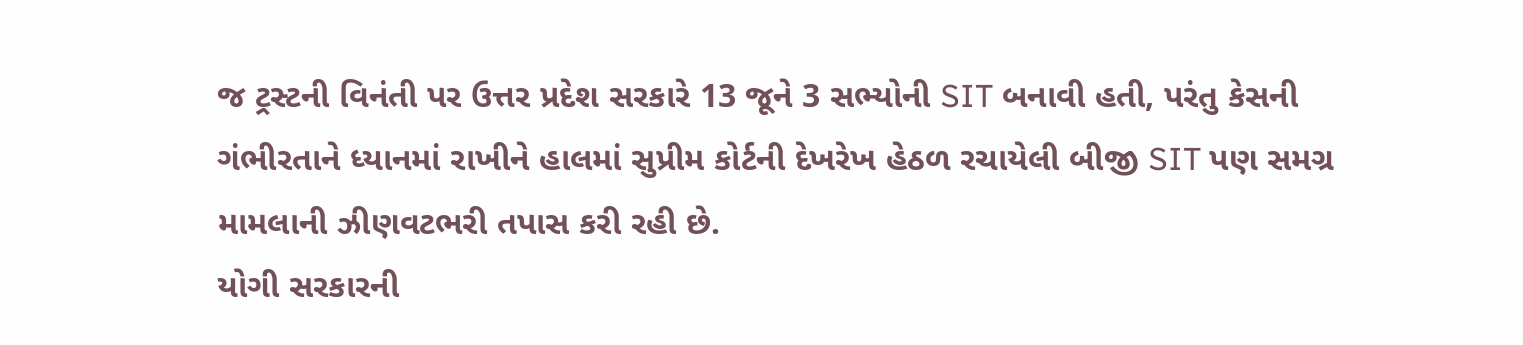જ ટ્રસ્ટની વિનંતી પર ઉત્તર પ્રદેશ સરકારે 13 જૂને 3 સભ્યોની SIT બનાવી હતી, પરંતુ કેસની ગંભીરતાને ધ્યાનમાં રાખીને હાલમાં સુપ્રીમ કોર્ટની દેખરેખ હેઠળ રચાયેલી બીજી SIT પણ સમગ્ર મામલાની ઝીણવટભરી તપાસ કરી રહી છે.
યોગી સરકારની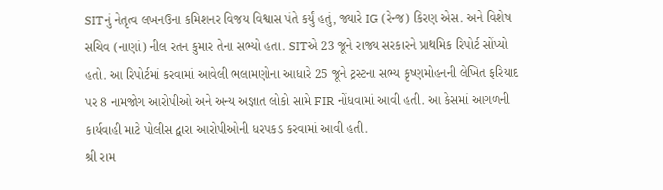SITનું નેતૃત્વ લખનઉના કમિશનર વિજય વિશ્વાસ પંતે કર્યું હતું, જ્યારે IG (રેન્જ) કિરણ એસ. અને વિશેષ સચિવ (નાણાં) નીલ રતન કુમાર તેના સભ્યો હતા. SITએ 23 જૂને રાજ્ય સરકારને પ્રાથમિક રિપોર્ટ સોંપ્યો હતો. આ રિપોર્ટમાં કરવામાં આવેલી ભલામણોના આધારે 25 જૂને ટ્રસ્ટના સભ્ય કૃષ્ણમોહનની લેખિત ફરિયાદ પર 8 નામજોગ આરોપીઓ અને અન્ય અજ્ઞાત લોકો સામે FIR નોંધવામાં આવી હતી. આ કેસમાં આગળની કાર્યવાહી માટે પોલીસ દ્વારા આરોપીઓની ધરપકડ કરવામાં આવી હતી.
શ્રી રામ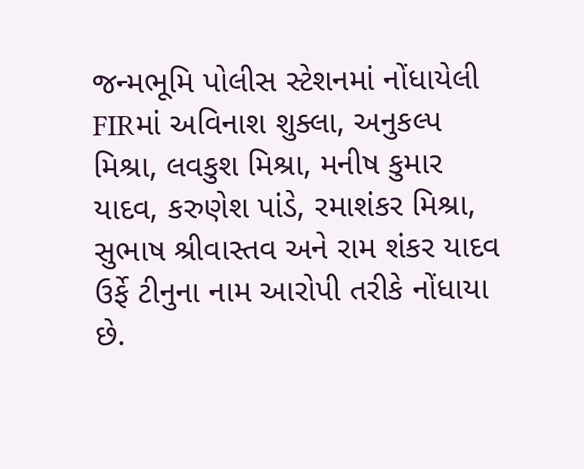જન્મભૂમિ પોલીસ સ્ટેશનમાં નોંધાયેલી FIRમાં અવિનાશ શુક્લા, અનુકલ્પ મિશ્રા, લવકુશ મિશ્રા, મનીષ કુમાર યાદવ, કરુણેશ પાંડે, રમાશંકર મિશ્રા, સુભાષ શ્રીવાસ્તવ અને રામ શંકર યાદવ ઉર્ફે ટીનુના નામ આરોપી તરીકે નોંધાયા છે.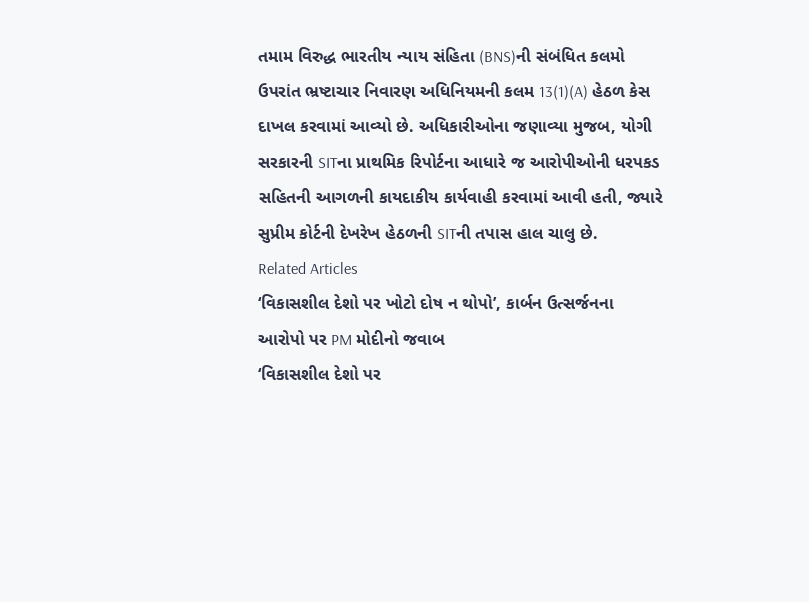તમામ વિરુદ્ધ ભારતીય ન્યાય સંહિતા (BNS)ની સંબંધિત કલમો ઉપરાંત ભ્રષ્ટાચાર નિવારણ અધિનિયમની કલમ 13(1)(A) હેઠળ કેસ દાખલ કરવામાં આવ્યો છે. અધિકારીઓના જણાવ્યા મુજબ, યોગી સરકારની SITના પ્રાથમિક રિપોર્ટના આધારે જ આરોપીઓની ધરપકડ સહિતની આગળની કાયદાકીય કાર્યવાહી કરવામાં આવી હતી, જ્યારે સુપ્રીમ કોર્ટની દેખરેખ હેઠળની SITની તપાસ હાલ ચાલુ છે.
Related Articles
‘વિકાસશીલ દેશો પર ખોટો દોષ ન થોપો’, કાર્બન ઉત્સર્જનના આરોપો પર PM મોદીનો જવાબ
‘વિકાસશીલ દેશો પર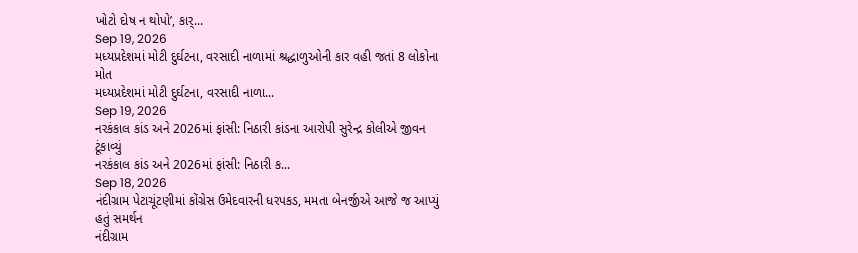ખોટો દોષ ન થોપો’, કાર્...
Sep 19, 2026
મધ્યપ્રદેશમાં મોટી દુર્ઘટના, વરસાદી નાળામાં શ્રદ્ધાળુઓની કાર વહી જતાં 8 લોકોના મોત
મધ્યપ્રદેશમાં મોટી દુર્ઘટના, વરસાદી નાળા...
Sep 19, 2026
નરકંકાલ કાંડ અને 2026માં ફાંસી: નિઠારી કાંડના આરોપી સુરેન્દ્ર કોલીએ જીવન ટૂંકાવ્યું
નરકંકાલ કાંડ અને 2026માં ફાંસી: નિઠારી ક...
Sep 18, 2026
નંદીગ્રામ પેટાચૂંટણીમાં કોંગ્રેસ ઉમેદવારની ધરપકડ, મમતા બેનર્જીએ આજે જ આપ્યું હતું સમર્થન
નંદીગ્રામ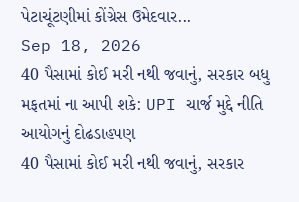પેટાચૂંટણીમાં કોંગ્રેસ ઉમેદવાર...
Sep 18, 2026
40 પૈસામાં કોઈ મરી નથી જવાનું, સરકાર બધુ મફતમાં ના આપી શકે: UPI ચાર્જ મુદ્દે નીતિ આયોગનું દોઢડાહપણ
40 પૈસામાં કોઈ મરી નથી જવાનું, સરકાર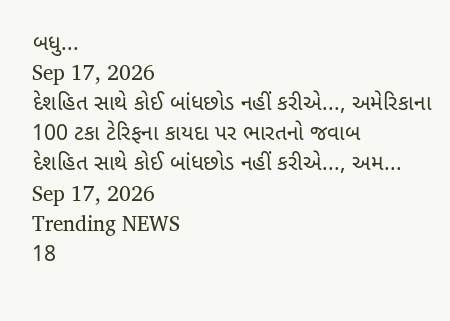બધુ...
Sep 17, 2026
દેશહિત સાથે કોઈ બાંધછોડ નહીં કરીએ..., અમેરિકાના 100 ટકા ટેરિફના કાયદા પર ભારતનો જવાબ
દેશહિત સાથે કોઈ બાંધછોડ નહીં કરીએ..., અમ...
Sep 17, 2026
Trending NEWS
18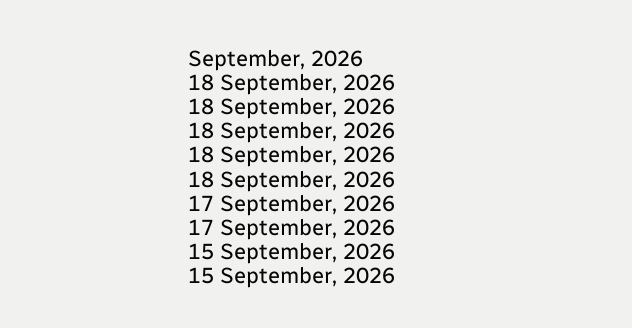September, 2026
18 September, 2026
18 September, 2026
18 September, 2026
18 September, 2026
18 September, 2026
17 September, 2026
17 September, 2026
15 September, 2026
15 September, 2026